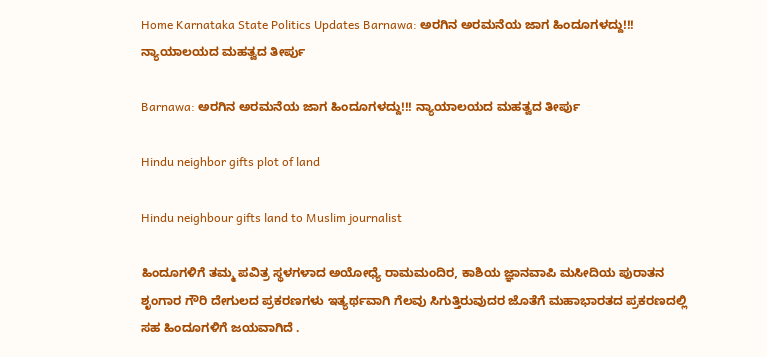Home Karnataka State Politics Updates Barnawa: ಅರಗಿನ ಅರಮನೆಯ ಜಾಗ ಹಿಂದೂಗಳದ್ದು!!! ನ್ಯಾಯಾಲಯದ ಮಹತ್ವದ ತೀರ್ಪು

Barnawa: ಅರಗಿನ ಅರಮನೆಯ ಜಾಗ ಹಿಂದೂಗಳದ್ದು!!! ನ್ಯಾಯಾಲಯದ ಮಹತ್ವದ ತೀರ್ಪು

Hindu neighbor gifts plot of land

Hindu neighbour gifts land to Muslim journalist

ಹಿಂದೂಗಳಿಗೆ ತಮ್ಮ ಪವಿತ್ರ ಸ್ಥಳಗಳಾದ ಅಯೋಧ್ಯೆ ರಾಮಮಂದಿರ, ಕಾಶಿಯ ಜ್ಞಾನವಾಪಿ ಮಸೀದಿಯ ಪುರಾತನ ಶೃಂಗಾರ ಗೌರಿ ದೇಗುಲದ ಪ್ರಕರಣಗಳು ಇತ್ಯರ್ಥವಾಗಿ ಗೆಲವು ಸಿಗುತ್ತಿರುವುದರ ಜೊತೆಗೆ ಮಹಾಭಾರತದ ಪ್ರಕರಣದಲ್ಲಿ ಸಹ ಹಿಂದೂಗಳಿಗೆ ಜಯವಾಗಿದೆ .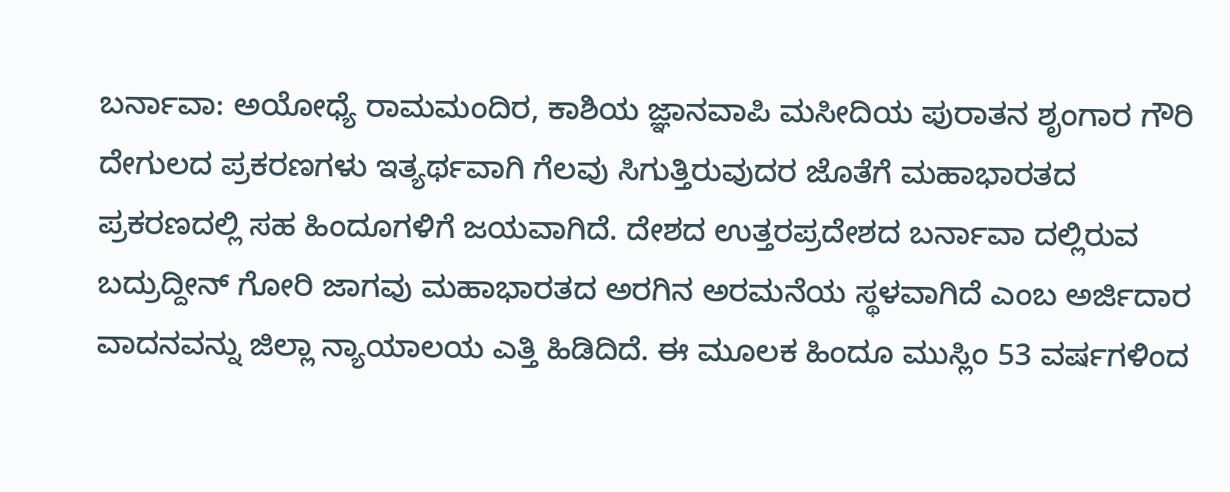ಬರ್ನಾವಾ: ಅಯೋಧ್ಯೆ ರಾಮಮಂದಿರ, ಕಾಶಿಯ ಜ್ಞಾನವಾಪಿ ಮಸೀದಿಯ ಪುರಾತನ ಶೃಂಗಾರ ಗೌರಿ ದೇಗುಲದ ಪ್ರಕರಣಗಳು ಇತ್ಯರ್ಥವಾಗಿ ಗೆಲವು ಸಿಗುತ್ತಿರುವುದರ ಜೊತೆಗೆ ಮಹಾಭಾರತದ ಪ್ರಕರಣದಲ್ಲಿ ಸಹ ಹಿಂದೂಗಳಿಗೆ ಜಯವಾಗಿದೆ. ದೇಶದ ಉತ್ತರಪ್ರದೇಶದ ಬರ್ನಾವಾ ದಲ್ಲಿರುವ ಬದ್ರುದ್ದೀನ್ ಗೋರಿ ಜಾಗವು ಮಹಾಭಾರತದ ಅರಗಿನ ಅರಮನೆಯ ಸ್ಥಳವಾಗಿದೆ ಎಂಬ ಅರ್ಜಿದಾರ ವಾದನವನ್ನು ಜಿಲ್ಲಾ ನ್ಯಾಯಾಲಯ ಎತ್ತಿ ಹಿಡಿದಿದೆ. ಈ ಮೂಲಕ ಹಿಂದೂ ಮುಸ್ಲಿಂ 53 ವರ್ಷಗಳಿಂದ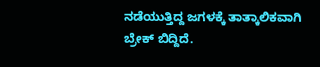ನಡೆಯುತ್ತಿದ್ದ ಜಗಳಕ್ಕೆ ತಾತ್ಕಾಲಿಕವಾಗಿ ಬ್ರೇಕ್ ಬಿದ್ದಿದೆ.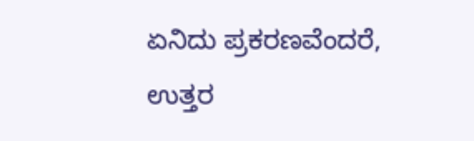ಏನಿದು ಪ್ರಕರಣವೆಂದರೆ, ಉತ್ತರ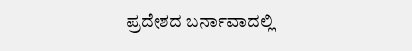ಪ್ರದೇಶದ ಬರ್ನಾವಾದಲ್ಲಿ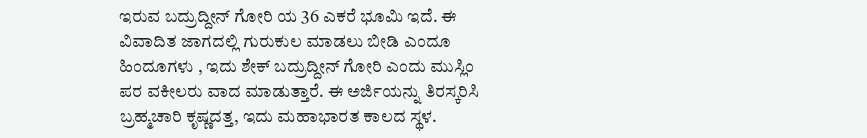ಇರುವ ಬದ್ರುದ್ದೀನ್ ಗೋರಿ ಯ 36 ಎಕರೆ ಭೂಮಿ ಇದೆ. ಈ ವಿವಾದಿತ ಜಾಗದಲ್ಲಿ ಗುರುಕುಲ ಮಾಡಲು ಬೀಡಿ ಎಂದೂ ಹಿಂದೂಗಳು , ಇದು ಶೇಕ್ ಬದ್ರುದ್ದೀನ್ ಗೋರಿ ಎಂದು ಮುಸ್ಲಿಂ ಪರ ವಕೀಲರು ವಾದ ಮಾಡುತ್ತಾರೆ. ಈ ಅರ್ಜಿಯನ್ನು ತಿರಸ್ಕರಿಸಿ ಬ್ರಹ್ಮಚಾರಿ ಕೃಷ್ಣದತ್ತ, ಇದು ಮಹಾಭಾರತ ಕಾಲದ ಸ್ಥಳ.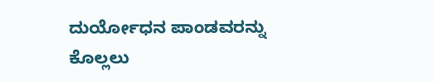ದುರ್ಯೋಧನ ಪಾಂಡವರನ್ನು ಕೊಲ್ಲಲು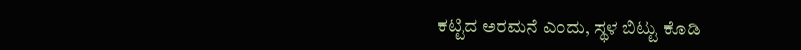ಕಟ್ಟಿದ ಅರಮನೆ ಎಂದು, ಸ್ಥಳ ಬಿಟ್ಟು ಕೊಡಿ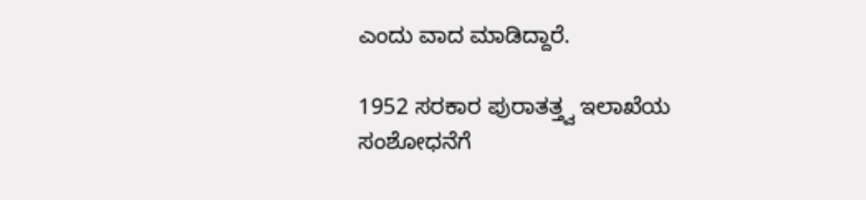ಎಂದು ವಾದ ಮಾಡಿದ್ದಾರೆ.

1952 ಸರಕಾರ ಪುರಾತತ್ತ್ವ ಇಲಾಖೆಯ ಸಂಶೋಧನೆಗೆ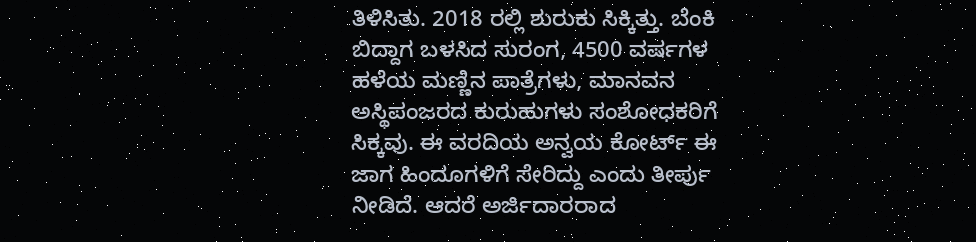ತಿಳಿಸಿತು. 2018 ರಲ್ಲಿ ಶುರುಕು ಸಿಕ್ಕಿತ್ತು. ಬೆಂಕಿ ಬಿದ್ದಾಗ ಬಳಸಿದ ಸುರಂಗ, 4500 ವರ್ಷಗಳ ಹಳೆಯ ಮಣ್ಣಿನ ಪಾತ್ರೆಗಳು, ಮಾನವನ ಅಸ್ಥಿಪಂಜರದ ಕುರುಹುಗಳು ಸಂಶೋಧಕರಿಗೆ ಸಿಕ್ಕವು. ಈ ವರದಿಯ ಅನ್ವಯ ಕೋರ್ಟ್ ಈ ಜಾಗ ಹಿಂದೂಗಳಿಗೆ ಸೇರಿದ್ದು ಎಂದು ತೀರ್ಪು ನೀಡಿದೆ. ಆದರೆ ಅರ್ಜಿದಾರರಾದ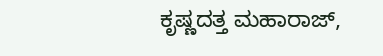ಕೃಷ್ಣದತ್ತ ಮಹಾರಾಜ್,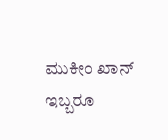ಮುಕೀಂ ಖಾನ್ ಇಬ್ಬರೂ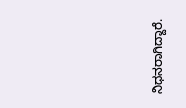ನಿಧನರಾಗಿದ್ದಾರೆ.